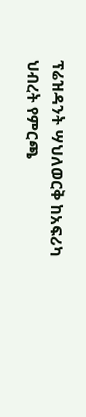ፕሬዝዳንት ሣህለወርቅ ከአፍሪካ ህብረት የምርጫ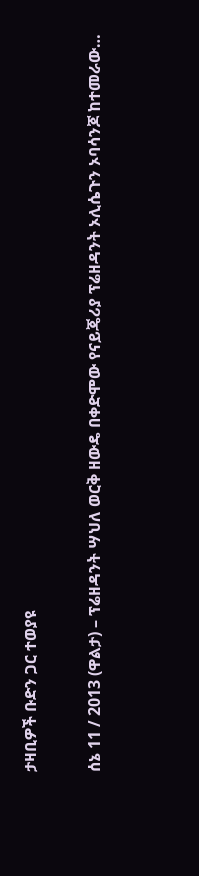ታዛቢዎች ቡድን ጋር ተወያዩ

ሰኔ 11 / 2013 (ዋልታ) – ፕሬዘዳንት ሣህለ ወርቅ ዘውዴ በቀድሞው የናይጄሪያ ፕሬዘዳንት ኦሊሴጉን ኦባሳንጆ ከተመራው…